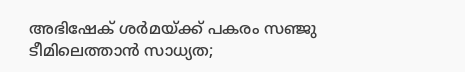അഭിഷേക് ശർമയ്ക്ക് പകരം സഞ്ജു ടീമിലെത്താൻ സാധ്യത;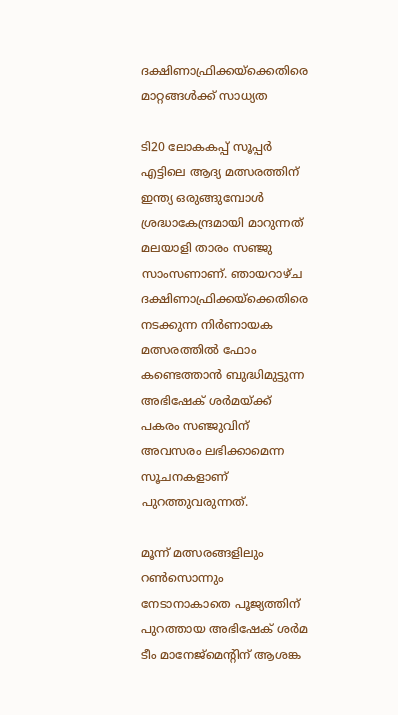ദക്ഷിണാഫ്രിക്കയ്‌ക്കെതിരെ മാറ്റങ്ങൾക്ക് സാധ്യത

ടി20 ലോകകപ്പ് സൂപ്പർ എട്ടിലെ ആദ്യ മത്സരത്തിന് ഇന്ത്യ ഒരുങ്ങുമ്പോൾ ശ്രദ്ധാകേന്ദ്രമായി മാറുന്നത് മലയാളി താരം സഞ്ജു സാംസണാണ്. ഞായറാഴ്ച ദക്ഷിണാഫ്രിക്കയ്‌ക്കെതിരെ നടക്കുന്ന നിർണായക മത്സരത്തിൽ ഫോം കണ്ടെത്താൻ ബുദ്ധിമുട്ടുന്ന അഭിഷേക് ശർമയ്ക്ക് പകരം സഞ്ജുവിന് അവസരം ലഭിക്കാമെന്ന സൂചനകളാണ് പുറത്തുവരുന്നത്.

മൂന്ന് മത്സരങ്ങളിലും റൺസൊന്നും നേടാനാകാതെ പൂജ്യത്തിന് പുറത്തായ അഭിഷേക് ശർമ ടീം മാനേജ്മെന്റിന് ആശങ്ക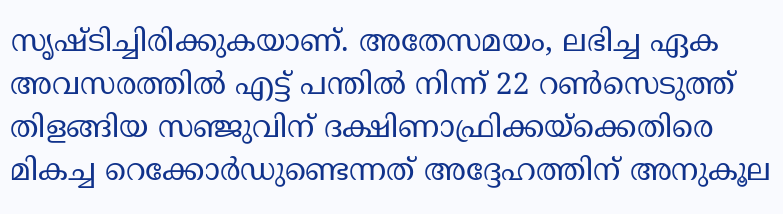സൃഷ്ടിച്ചിരിക്കുകയാണ്. അതേസമയം, ലഭിച്ച ഏക അവസരത്തിൽ എട്ട് പന്തിൽ നിന്ന് 22 റൺസെടുത്ത് തിളങ്ങിയ സഞ്ജുവിന് ദക്ഷിണാഫ്രിക്കയ്‌ക്കെതിരെ മികച്ച റെക്കോർഡുണ്ടെന്നത് അദ്ദേഹത്തിന് അനുകൂല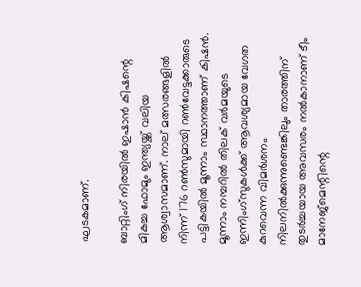ഘടകമാണ്.

ബാറ്റിംഗ് നിരയിൽ ഇഷാൻ കിഷന്റെ മികച്ച ഫോമും ഇന്ത്യയ്ക്ക് വലിയ ആശ്വാസമാണ്. നാല് മത്സരങ്ങളിൽ നിന്ന് 176 റൺസുമായി റൺവേട്ടക്കാരുടെ പട്ടികയിൽ മൂന്നാം സ്ഥാനത്താണ് കിഷൻ. മൂന്നാം നമ്പറിൽ തിലക് വർമയുടെ ഇന്നിംഗ്സുകൾക്ക് ആവശ്യമായ വേഗത കുറവെന്ന വിമർശനം നിലനിൽക്കുന്നുണ്ടെങ്കിലും താരത്തിന് തുടർച്ചയായ അവസരം നൽകാനാണ് ടീം മാനേജ്മെന്റിന്റെ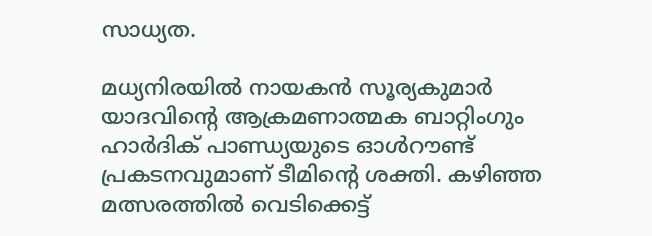സാധ്യത.

മധ്യനിരയിൽ നായകൻ സൂര്യകുമാർ യാദവിന്റെ ആക്രമണാത്മക ബാറ്റിംഗും ഹാർദിക് പാണ്ഡ്യയുടെ ഓൾറൗണ്ട് പ്രകടനവുമാണ് ടീമിന്റെ ശക്തി. കഴിഞ്ഞ മത്സരത്തിൽ വെടിക്കെട്ട്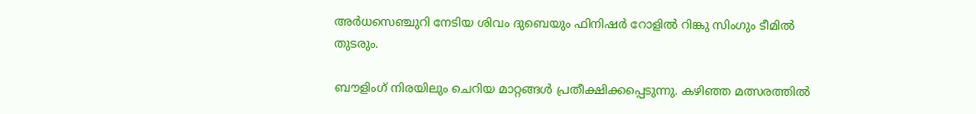അർധസെഞ്ചുറി നേടിയ ശിവം ദുബെയും ഫിനിഷർ റോളിൽ റിങ്കു സിംഗും ടീമിൽ തുടരും.

ബൗളിംഗ് നിരയിലും ചെറിയ മാറ്റങ്ങൾ പ്രതീക്ഷിക്കപ്പെടുന്നു. കഴിഞ്ഞ മത്സരത്തിൽ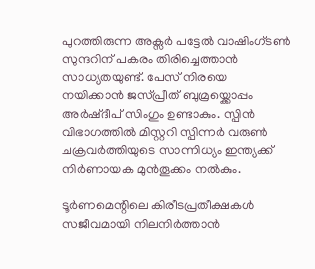പുറത്തിരുന്ന അക്സർ പട്ടേൽ വാഷിംഗ്ടൺ സുന്ദറിന് പകരം തിരിച്ചെത്താൻ സാധ്യതയുണ്ട്. പേസ് നിരയെ നയിക്കാൻ ജസ്പ്രീത് ബുമ്രയ്ക്കൊപ്പം അർഷ്ദീപ് സിംഗും ഉണ്ടാകും. സ്പിൻ വിഭാഗത്തിൽ മിസ്റ്ററി സ്പിന്നർ വരുൺ ചക്രവർത്തിയുടെ സാന്നിധ്യം ഇന്ത്യക്ക് നിർണായക മുൻതൂക്കം നൽകും.

ടൂർണമെന്റിലെ കിരീടപ്രതീക്ഷകൾ സജീവമായി നിലനിർത്താൻ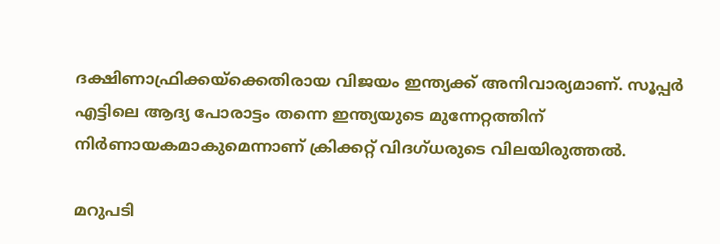ദക്ഷിണാഫ്രിക്കയ്‌ക്കെതിരായ വിജയം ഇന്ത്യക്ക് അനിവാര്യമാണ്. സൂപ്പർ എട്ടിലെ ആദ്യ പോരാട്ടം തന്നെ ഇന്ത്യയുടെ മുന്നേറ്റത്തിന് നിർണായകമാകുമെന്നാണ് ക്രിക്കറ്റ് വിദഗ്ധരുടെ വിലയിരുത്തൽ.

മറുപടി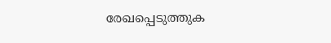രേഖപ്പെടുത്തുക